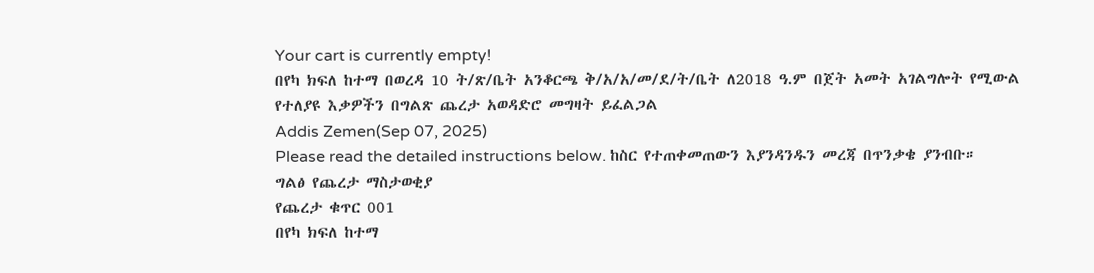Your cart is currently empty!
በየካ ክፍለ ከተማ በወረዳ 10 ት/ጽ/ቤት አንቆርጫ ቅ/አ/አ/መ/ደ/ት/ቤት ለ2018 ዓ.ም በጀት አመት አገልግሎት የሚውል የተለያዩ እቃዎችን በግልጽ ጨረታ አወዳድሮ መግዛት ይፈልጋል
Addis Zemen(Sep 07, 2025)
Please read the detailed instructions below. ከስር የተጠቀመጠውን እያንዳንዱን መረጃ በጥንቃቄ ያንብቡ።
ግልፅ የጨረታ ማስታወቂያ
የጨረታ ቁጥር 001
በየካ ክፍለ ከተማ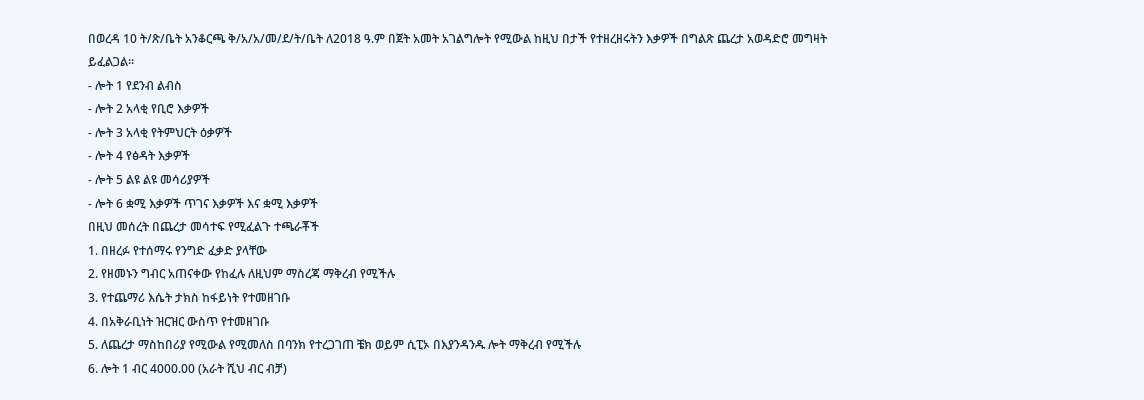በወረዳ 10 ት/ጽ/ቤት አንቆርጫ ቅ/አ/አ/መ/ደ/ት/ቤት ለ2018 ዓ.ም በጀት አመት አገልግሎት የሚውል ከዚህ በታች የተዘረዘሩትን እቃዎች በግልጽ ጨረታ አወዳድሮ መግዛት ይፈልጋል።
- ሎት 1 የደንብ ልብስ
- ሎት 2 አላቂ የቢሮ እቃዎች
- ሎት 3 አላቂ የትምህርት ዕቃዎች
- ሎት 4 የፅዳት እቃዎች
- ሎት 5 ልዩ ልዩ መሳሪያዎች
- ሎት 6 ቋሚ እቃዎች ጥገና እቃዎች እና ቋሚ እቃዎች
በዚህ መሰረት በጨረታ መሳተፍ የሚፈልጉ ተጫራቾች
1. በዘረፉ የተሰማሩ የንግድ ፈቃድ ያላቸው
2. የዘመኑን ግብር አጠናቀው የከፈሉ ለዚህም ማስረጃ ማቅረብ የሚችሉ
3. የተጨማሪ እሴት ታክስ ከፋይነት የተመዘገቡ
4. በአቅራቢነት ዝርዝር ውስጥ የተመዘገቡ
5. ለጨረታ ማስከበሪያ የሚውል የሚመለስ በባንክ የተረጋገጠ ቼክ ወይም ሲፒኦ በእያንዳንዱ ሎት ማቅረብ የሚችሉ
6. ሎት 1 ብር 4000.00 (አራት ሺህ ብር ብቻ)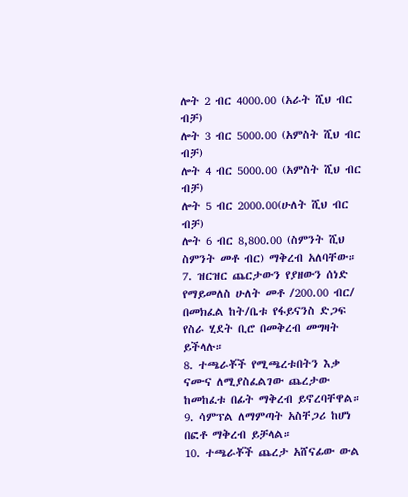ሎት 2 ብር 4000.00 (አራት ሺህ ብር ብቻ)
ሎት 3 ብር 5000.00 (አምስት ሺህ ብር ብቻ)
ሎት 4 ብር 5000.00 (አምስት ሺህ ብር ብቻ)
ሎት 5 ብር 2000.00(ሁለት ሺህ ብር ብቻ)
ሎት 6 ብር 8,800.00 (ስምንት ሺህ ስምንት መቶ ብር) ማቅረብ አለባቸው።
7. ዝርዝር ጨርታውን የያዘውን ሰነድ የማይመለስ ሁለት መቶ /200.00 ብር/ በመክፈል ከት/ቤቱ የፋይናንስ ድጋፍ የስራ ሂደት ቢሮ በመቅረብ መግዛት ይችላሉ።
8. ተጫራቾች የሚጫረቱበትን እቃ ናሙና ለሚያስፈልገው ጨረታው ከመከፈቱ በፊት ማቅረብ ይኖረባቸዋል።
9. ሳምፕል ለማምጣት አስቸጋሪ ከሆነ በፎቶ ማቅረብ ይቻላል።
10. ተጫራቾች ጨረታ አሸናፊው ውል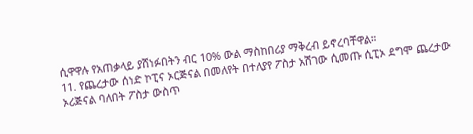ሲዋዋሉ የአጠቃላይ ያሸነፉበትን ብር 10% ውል ማስከበሪያ ማቅረብ ይኖረባቸዋል።
11. የጨረታው ሰነድ ኮፒና ኦርጅናል በመለየት በተለያየ ፖስታ አሽገው ሲመጡ ሲፒኦ ደግሞ ጨረታው ኦሪጅናል ባለበት ፖስታ ውስጥ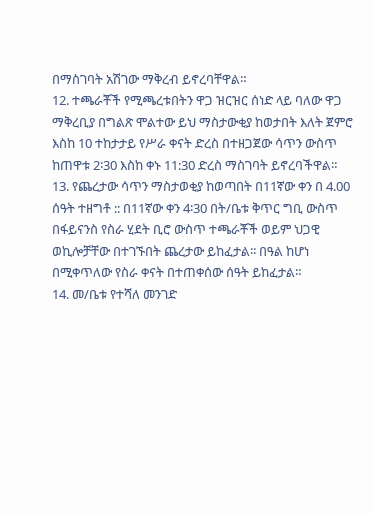በማስገባት አሽገው ማቅረብ ይኖረባቸዋል።
12. ተጫራቾች የሚጫረቱበትን ዋጋ ዝርዝር ሰነድ ላይ ባለው ዋጋ ማቅረቢያ በግልጽ ሞልተው ይህ ማስታውቂያ ከወታበት እለት ጀምሮ እስከ 10 ተከታታይ የሥራ ቀናት ድረስ በተዘጋጀው ሳጥን ውስጥ ከጠዋቱ 2፡30 እስከ ቀኑ 11:30 ድረስ ማስገባት ይኖረባችዋል።
13. የጨረታው ሳጥን ማስታወቂያ ከወጣበት በ11ኛው ቀን በ 4.00 ሰዓት ተዘግቶ :: በ11ኛው ቀን 4፡30 በት/ቤቱ ቅጥር ግቢ ውስጥ በፋይናንስ የስራ ሂደት ቢሮ ውስጥ ተጫራቾች ወይም ህጋዊ ወኪሎቻቸው በተገኙበት ጨረታው ይከፈታል፡፡ በዓል ከሆነ በሚቀጥለው የስራ ቀናት በተጠቀሰው ሰዓት ይከፈታል።
14. መ/ቤቱ የተሻለ መንገድ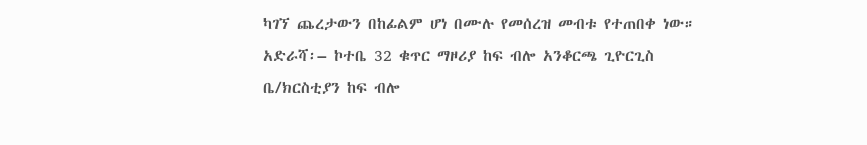ካገኘ ጨረታውን በከፊልም ሆነ በሙሉ የመሰረዝ መብቱ የተጠበቀ ነው።
አድራሻ፡– ኮተቤ 32 ቁጥር ማዞሪያ ከፍ ብሎ አንቆርጫ ጊዮርጊስ ቤ/ክርስቲያን ከፍ ብሎ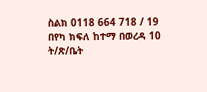ስልክ 0118 664 718 / 19
በየካ ክፍለ ከተማ በወረዳ 10 ት/ጽ/ቤት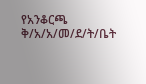የአንቆርጫ ቅ/አ/አ/መ/ደ/ት/ቤት